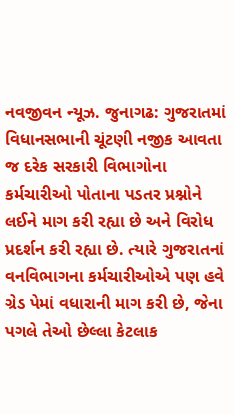નવજીવન ન્યૂઝ. જુનાગઢ: ગુજરાતમાં વિધાનસભાની ચૂંટણી નજીક આવતા જ દરેક સરકારી વિભાગોના કર્મચારીઓ પોતાના પડતર પ્રશ્નોને લઈને માગ કરી રહ્યા છે અને વિરોધ પ્રદર્શન કરી રહ્યા છે. ત્યારે ગુજરાતનાં વનવિભાગના કર્મચારીઓએ પણ હવે ગ્રેડ પેમાં વધારાની માગ કરી છે, જેના પગલે તેઓ છેલ્લા કેટલાક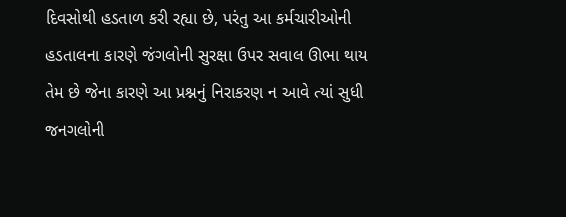દિવસોથી હડતાળ કરી રહ્યા છે, પરંતુ આ કર્મચારીઓની હડતાલના કારણે જંગલોની સુરક્ષા ઉપર સવાલ ઊભા થાય તેમ છે જેના કારણે આ પ્રશ્નનું નિરાકરણ ન આવે ત્યાં સુધી જનગલોની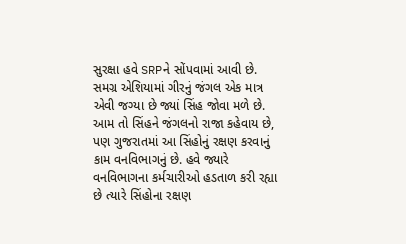સુરક્ષા હવે SRPને સોંપવામાં આવી છે.
સમગ્ર એશિયામાં ગીરનું જંગલ એક માત્ર એવી જગ્યા છે જ્યાં સિંહ જોવા મળે છે. આમ તો સિંહને જંગલનો રાજા કહેવાય છે, પણ ગુજરાતમાં આ સિંહોનું રક્ષણ કરવાનું કામ વનવિભાગનું છે. હવે જ્યારે વનવિભાગના કર્મચારીઓ હડતાળ કરી રહ્યા છે ત્યારે સિંહોના રક્ષણ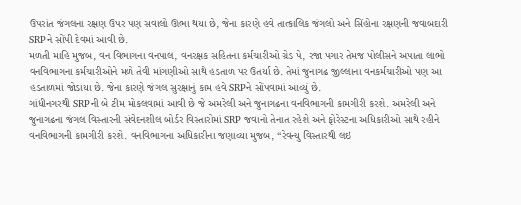ઉપરાંત જંગલના રક્ષણ ઉપર પણ સવાલો ઊભા થયા છે, જેના કારણે હવે તાત્કાલિક જંગલો અને સિંહોના રક્ષણની જવાબદારી SRPને સોંપી દેવમાં આવી છે.
મળતી માહિ મુજબ, વન વિભાગના વનપાલ, વનરક્ષક સહિતના કર્મચારીઓ ગ્રેડ પે, રજા પગાર તેમજ પોલીસને અપાતા લાભો વનવિભાગના કર્મચારીઓને મળે તેવી માંગણીઓ સાથે હડતાળ પર ઉતર્યા છે. તેમાં જુનાગઢ જીલ્લાના વનકર્મચારીઓ પણ આ હડતાળમાં જોડાયા છે. જેના કારણે જંગલ સુરક્ષાનું કામ હવે SRPને સોંપવામાં આવ્યું છે.
ગાંધીનગરથી SRPની બે ટીમ મોકલવામાં આવી છે જે અમરેલી અને જુનાગઢના વનવિભાગની કામગીરી કરશે. અમરેલી અને જુનાગઢના જંગલ વિસ્તારની સંવેદનશીલ બોર્ડર વિસ્તારોમાં SRP જવાનો તેનાત રહેશે અને ફોરેસ્ટના અધિકારીઓ સાથે રહીને વનવિભાગની કામગીરી કરશે. વનવિભાગના અધિકારીના જણાવ્યા મુજબ, “રેવન્યુ વિસ્તારથી લઇ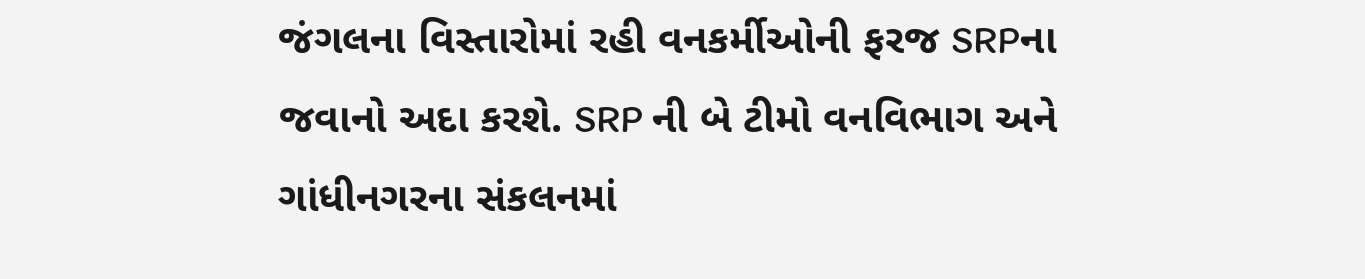જંગલના વિસ્તારોમાં રહી વનકર્મીઓની ફરજ SRPના જવાનો અદા કરશે. SRP ની બે ટીમો વનવિભાગ અને ગાંધીનગરના સંકલનમાં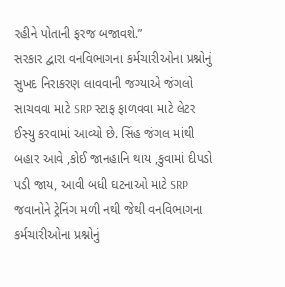રહીને પોતાની ફરજ બજાવશે.”
સરકાર દ્વારા વનવિભાગના કર્મચારીઓના પ્રશ્નોનું સુખદ નિરાકરણ લાવવાની જગ્યાએ જંગલો સાચવવા માટે SRP સ્ટાફ ફાળવવા માટે લેટર ઈસ્યુ કરવામાં આવ્યો છે. સિંહ જંગલ માંથી બહાર આવે ,કોઈ જાનહાનિ થાય ,કુવામાં દીપડો પડી જાય, આવી બધી ઘટનાઓ માટે SRP જવાનોને ટ્રેનિંગ મળી નથી જેથી વનવિભાગના કર્મચારીઓના પ્રશ્નોનું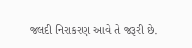જલદી નિરાકરણ આવે તે જરૂરી છે.